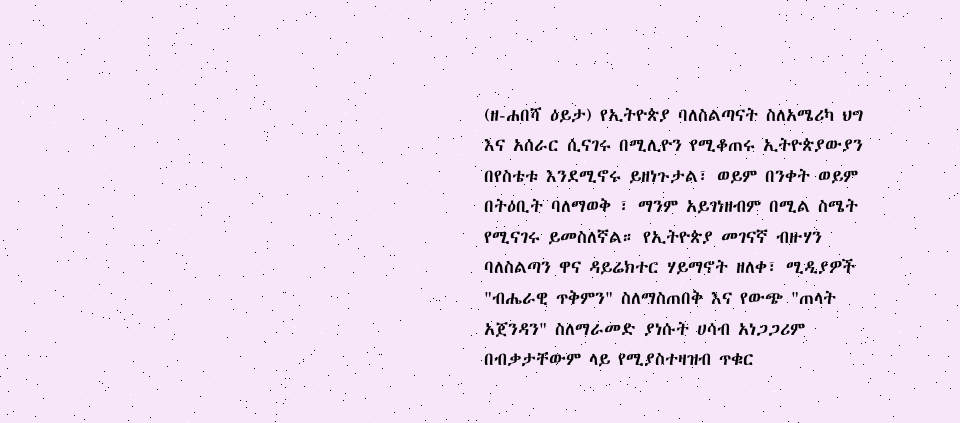(ዘ-ሐበሻ ዕይታ) የኢትዮጵያ ባለስልጣናት ስለአሜሪካ ህግ እና አሰራር ሲናገሩ በሚሊዮን የሚቆጠሩ ኢትዮጵያውያን በየስቴቱ እንደሚኖሩ ይዘነጉታል፣ ወይም በንቀት ወይም በትዕቢት ባለማወቅ ፣ ማንም አይገነዘብም በሚል ስሜት የሚናገሩ ይመስለኛል። የኢትዮጵያ መገናኛ ብዙሃን ባለስልጣን ዋና ዳይሬክተር ሃይማኖት ዘለቀ፣ ሚዲያዎች "ብሔራዊ ጥቅምን" ስለማስጠበቅ እና የውጭ "ጠላት አጀንዳን" ስለማራመድ ያነሱት ሀሳብ አነጋጋሪም በብቃታቸውም ላይ የሚያስተዛዝብ ጥቁር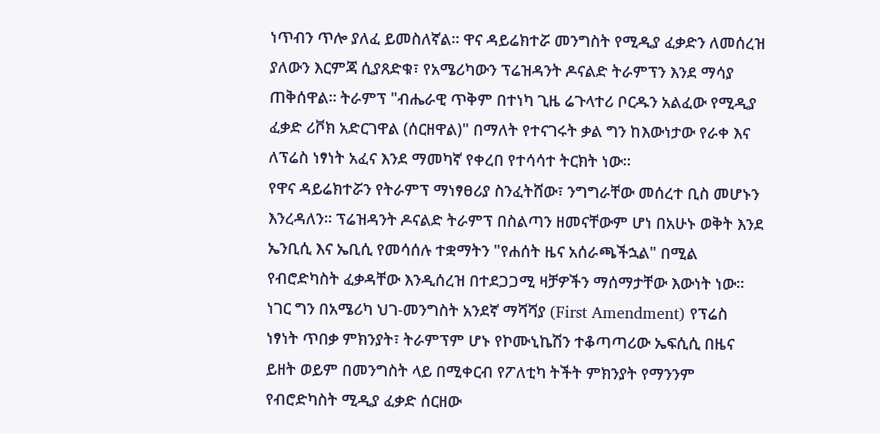ነጥብን ጥሎ ያለፈ ይመስለኛል። ዋና ዳይሬክተሯ መንግስት የሚዲያ ፈቃድን ለመሰረዝ ያለውን እርምጃ ሲያጸድቁ፣ የአሜሪካውን ፕሬዝዳንት ዶናልድ ትራምፕን እንደ ማሳያ ጠቅሰዋል። ትራምፕ "ብሔራዊ ጥቅም በተነካ ጊዜ ሬጉላተሪ ቦርዱን አልፈው የሚዲያ ፈቃድ ሪቮክ አድርገዋል (ሰርዘዋል)" በማለት የተናገሩት ቃል ግን ከእውነታው የራቀ እና ለፕሬስ ነፃነት አፈና እንደ ማመካኛ የቀረበ የተሳሳተ ትርክት ነው።
የዋና ዳይሬክተሯን የትራምፕ ማነፃፀሪያ ስንፈትሸው፣ ንግግራቸው መሰረተ ቢስ መሆኑን እንረዳለን። ፕሬዝዳንት ዶናልድ ትራምፕ በስልጣን ዘመናቸውም ሆነ በአሁኑ ወቅት እንደ ኤንቢሲ እና ኤቢሲ የመሳሰሉ ተቋማትን "የሐሰት ዜና አሰራጫችኋል" በሚል የብሮድካስት ፈቃዳቸው እንዲሰረዝ በተደጋጋሚ ዛቻዎችን ማሰማታቸው እውነት ነው። ነገር ግን በአሜሪካ ህገ-መንግስት አንደኛ ማሻሻያ (First Amendment) የፕሬስ ነፃነት ጥበቃ ምክንያት፣ ትራምፕም ሆኑ የኮሙኒኬሽን ተቆጣጣሪው ኤፍሲሲ በዜና ይዘት ወይም በመንግስት ላይ በሚቀርብ የፖለቲካ ትችት ምክንያት የማንንም የብሮድካስት ሚዲያ ፈቃድ ሰርዘው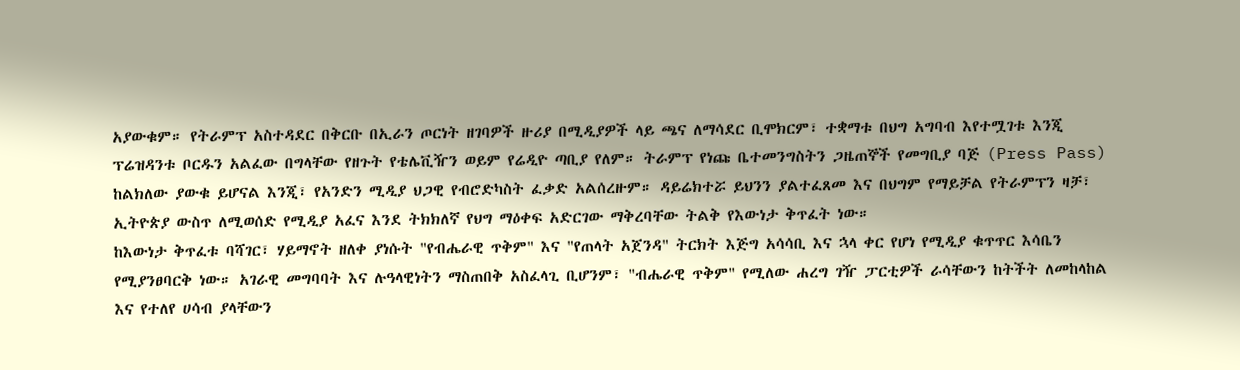አያውቁም። የትራምፕ አስተዳደር በቅርቡ በኢራን ጦርነት ዘገባዎች ዙሪያ በሚዲያዎች ላይ ጫና ለማሳደር ቢሞክርም፣ ተቋማቱ በህግ አግባብ እየተሟገቱ እንጂ ፕሬዝዳንቱ ቦርዱን አልፈው በግላቸው የዘጉት የቴሌቪዥን ወይም የሬዲዮ ጣቢያ የለም። ትራምፕ የነጩ ቤተመንግስትን ጋዜጠኞች የመግቢያ ባጅ (Press Pass) ከልክለው ያውቁ ይሆናል እንጂ፣ የአንድን ሚዲያ ህጋዊ የብሮድካስት ፈቃድ አልሰረዙም። ዳይሬክተሯ ይህንን ያልተፈጸመ እና በህግም የማይቻል የትራምፕን ዛቻ፣ ኢትዮጵያ ውስጥ ለሚወሰድ የሚዲያ አፈና እንደ ትክክለኛ የህግ ማዕቀፍ አድርገው ማቅረባቸው ትልቅ የእውነታ ቅጥፈት ነው።
ከእውነታ ቅጥፈቱ ባሻገር፣ ሃይማኖት ዘለቀ ያነሱት "የብሔራዊ ጥቅም" እና "የጠላት አጀንዳ" ትርክት እጅግ አሳሳቢ እና ኋላ ቀር የሆነ የሚዲያ ቁጥጥር እሳቤን የሚያንፀባርቅ ነው። አገራዊ መግባባት እና ሉዓላዊነትን ማስጠበቅ አስፈላጊ ቢሆንም፣ "ብሔራዊ ጥቅም" የሚለው ሐረግ ገዥ ፓርቲዎች ራሳቸውን ከትችት ለመከላከል እና የተለየ ሀሳብ ያላቸውን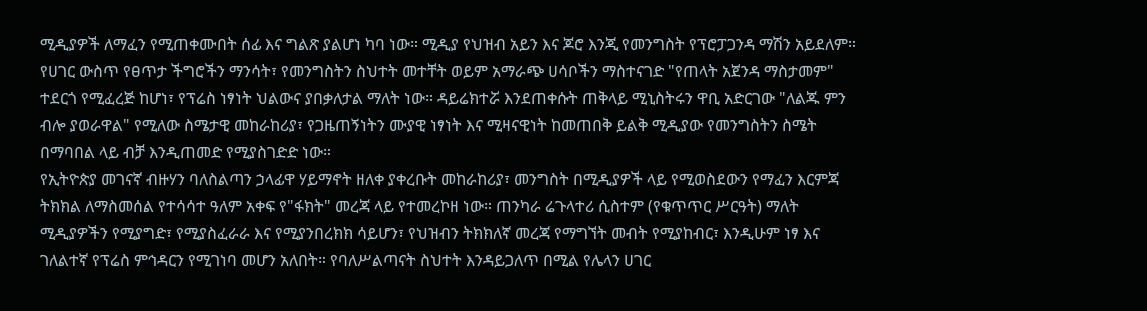ሚዲያዎች ለማፈን የሚጠቀሙበት ሰፊ እና ግልጽ ያልሆነ ካባ ነው። ሚዲያ የህዝብ አይን እና ጆሮ እንጂ የመንግስት የፕሮፓጋንዳ ማሽን አይደለም። የሀገር ውስጥ የፀጥታ ችግሮችን ማንሳት፣ የመንግስትን ስህተት መተቸት ወይም አማራጭ ሀሳቦችን ማስተናገድ "የጠላት አጀንዳ ማስታመም" ተደርጎ የሚፈረጅ ከሆነ፣ የፕሬስ ነፃነት ህልውና ያበቃለታል ማለት ነው። ዳይሬክተሯ እንደጠቀሱት ጠቅላይ ሚኒስትሩን ዋቢ አድርገው "ለልጁ ምን ብሎ ያወራዋል" የሚለው ስሜታዊ መከራከሪያ፣ የጋዜጠኝነትን ሙያዊ ነፃነት እና ሚዛናዊነት ከመጠበቅ ይልቅ ሚዲያው የመንግስትን ስሜት በማባበል ላይ ብቻ እንዲጠመድ የሚያስገድድ ነው።
የኢትዮጵያ መገናኛ ብዙሃን ባለስልጣን ኃላፊዋ ሃይማኖት ዘለቀ ያቀረቡት መከራከሪያ፣ መንግስት በሚዲያዎች ላይ የሚወስደውን የማፈን እርምጃ ትክክል ለማስመሰል የተሳሳተ ዓለም አቀፍ የ"ፋክት" መረጃ ላይ የተመረኮዘ ነው። ጠንካራ ሬጉላተሪ ሲስተም (የቁጥጥር ሥርዓት) ማለት ሚዲያዎችን የሚያግድ፣ የሚያስፈራራ እና የሚያንበረክክ ሳይሆን፣ የህዝብን ትክክለኛ መረጃ የማግኘት መብት የሚያከብር፣ እንዲሁም ነፃ እና ገለልተኛ የፕሬስ ምኅዳርን የሚገነባ መሆን አለበት። የባለሥልጣናት ስህተት እንዳይጋለጥ በሚል የሌላን ሀገር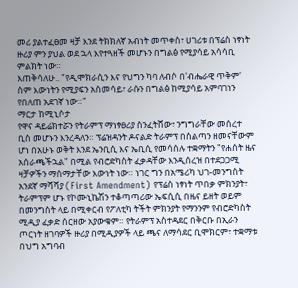መሪ ያልተፈፀመ ዛቻ እንደ ትክክለኛ አብነት መጥቀስ፣ ሀገሪቱ በፕሬስ ነፃነት ዙሪያ ምን ያህል ወደ ኋላ እየተጓዘች መሆኑን በግልፅ የሚያሳይ አሳሳቢ ምልክት ነው።
እጠቅሳለሁ.. "የዲሞክራሲን እና የህግን ካባ ለብሶ በ'ብሔራዊ ጥቅም' ስም እውነትን የሚያፍን አስመሳይ፣ ራሱን በግልፅ ከሚያሳይ አምባገነን የበለጠ አደገኛ ነው።"
ማርታ ከሚኒሶታ
የዋና ዳይሬክተሯን የትራምፕ ማነፃፀሪያ ስንፈትሸው፣ ንግግራቸው መሰረተ ቢስ መሆኑን እንረዳለን። ፕሬዝዳንት ዶናልድ ትራምፕ በስልጣን ዘመናቸውም ሆነ በአሁኑ ወቅት እንደ ኤንቢሲ እና ኤቢሲ የመሳሰሉ ተቋማትን "የሐሰት ዜና አሰራጫችኋል" በሚል የብሮድካስት ፈቃዳቸው እንዲሰረዝ በተደጋጋሚ ዛቻዎችን ማሰማታቸው እውነት ነው። ነገር ግን በአሜሪካ ህገ-መንግስት አንደኛ ማሻሻያ (First Amendment) የፕሬስ ነፃነት ጥበቃ ምክንያት፣ ትራምፕም ሆኑ የኮሙኒኬሽን ተቆጣጣሪው ኤፍሲሲ በዜና ይዘት ወይም በመንግስት ላይ በሚቀርብ የፖለቲካ ትችት ምክንያት የማንንም የብሮድካስት ሚዲያ ፈቃድ ሰርዘው አያውቁም። የትራምፕ አስተዳደር በቅርቡ በኢራን ጦርነት ዘገባዎች ዙሪያ በሚዲያዎች ላይ ጫና ለማሳደር ቢሞክርም፣ ተቋማቱ በህግ አግባብ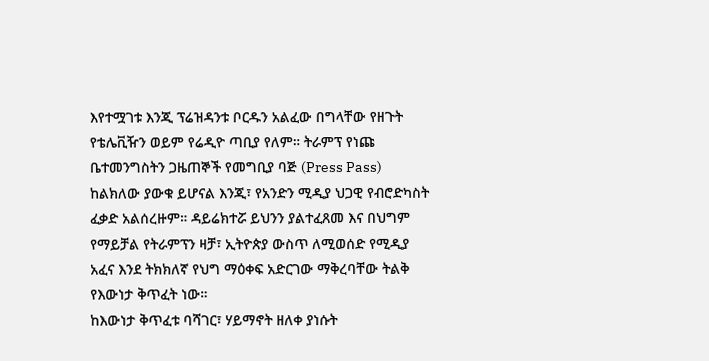እየተሟገቱ እንጂ ፕሬዝዳንቱ ቦርዱን አልፈው በግላቸው የዘጉት የቴሌቪዥን ወይም የሬዲዮ ጣቢያ የለም። ትራምፕ የነጩ ቤተመንግስትን ጋዜጠኞች የመግቢያ ባጅ (Press Pass) ከልክለው ያውቁ ይሆናል እንጂ፣ የአንድን ሚዲያ ህጋዊ የብሮድካስት ፈቃድ አልሰረዙም። ዳይሬክተሯ ይህንን ያልተፈጸመ እና በህግም የማይቻል የትራምፕን ዛቻ፣ ኢትዮጵያ ውስጥ ለሚወሰድ የሚዲያ አፈና እንደ ትክክለኛ የህግ ማዕቀፍ አድርገው ማቅረባቸው ትልቅ የእውነታ ቅጥፈት ነው።
ከእውነታ ቅጥፈቱ ባሻገር፣ ሃይማኖት ዘለቀ ያነሱት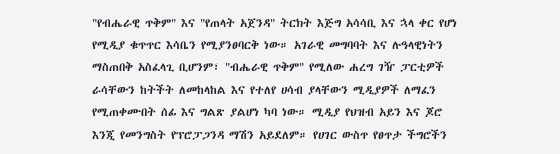"የብሔራዊ ጥቅም" እና "የጠላት አጀንዳ" ትርክት እጅግ አሳሳቢ እና ኋላ ቀር የሆነ የሚዲያ ቁጥጥር እሳቤን የሚያንፀባርቅ ነው። አገራዊ መግባባት እና ሉዓላዊነትን ማስጠበቅ አስፈላጊ ቢሆንም፣ "ብሔራዊ ጥቅም" የሚለው ሐረግ ገዥ ፓርቲዎች ራሳቸውን ከትችት ለመከላከል እና የተለየ ሀሳብ ያላቸውን ሚዲያዎች ለማፈን የሚጠቀሙበት ሰፊ እና ግልጽ ያልሆነ ካባ ነው። ሚዲያ የህዝብ አይን እና ጆሮ እንጂ የመንግስት የፕሮፓጋንዳ ማሽን አይደለም። የሀገር ውስጥ የፀጥታ ችግሮችን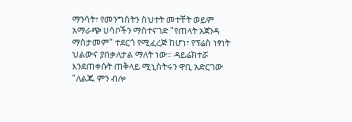ማንሳት፣ የመንግስትን ስህተት መተቸት ወይም አማራጭ ሀሳቦችን ማስተናገድ "የጠላት አጀንዳ ማስታመም" ተደርጎ የሚፈረጅ ከሆነ፣ የፕሬስ ነፃነት ህልውና ያበቃለታል ማለት ነው። ዳይሬክተሯ እንደጠቀሱት ጠቅላይ ሚኒስትሩን ዋቢ አድርገው "ለልጁ ምን ብሎ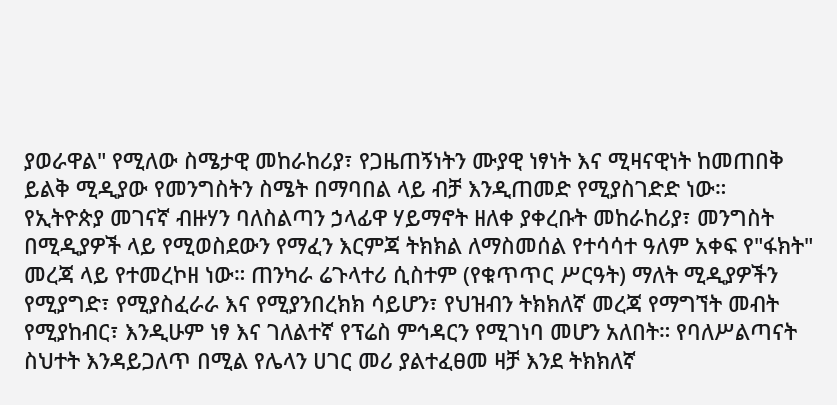ያወራዋል" የሚለው ስሜታዊ መከራከሪያ፣ የጋዜጠኝነትን ሙያዊ ነፃነት እና ሚዛናዊነት ከመጠበቅ ይልቅ ሚዲያው የመንግስትን ስሜት በማባበል ላይ ብቻ እንዲጠመድ የሚያስገድድ ነው።
የኢትዮጵያ መገናኛ ብዙሃን ባለስልጣን ኃላፊዋ ሃይማኖት ዘለቀ ያቀረቡት መከራከሪያ፣ መንግስት በሚዲያዎች ላይ የሚወስደውን የማፈን እርምጃ ትክክል ለማስመሰል የተሳሳተ ዓለም አቀፍ የ"ፋክት" መረጃ ላይ የተመረኮዘ ነው። ጠንካራ ሬጉላተሪ ሲስተም (የቁጥጥር ሥርዓት) ማለት ሚዲያዎችን የሚያግድ፣ የሚያስፈራራ እና የሚያንበረክክ ሳይሆን፣ የህዝብን ትክክለኛ መረጃ የማግኘት መብት የሚያከብር፣ እንዲሁም ነፃ እና ገለልተኛ የፕሬስ ምኅዳርን የሚገነባ መሆን አለበት። የባለሥልጣናት ስህተት እንዳይጋለጥ በሚል የሌላን ሀገር መሪ ያልተፈፀመ ዛቻ እንደ ትክክለኛ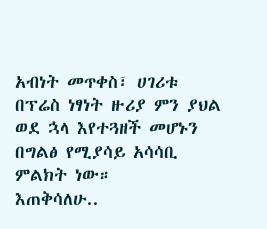አብነት መጥቀስ፣ ሀገሪቱ በፕሬስ ነፃነት ዙሪያ ምን ያህል ወደ ኋላ እየተጓዘች መሆኑን በግልፅ የሚያሳይ አሳሳቢ ምልክት ነው።
እጠቅሳለሁ..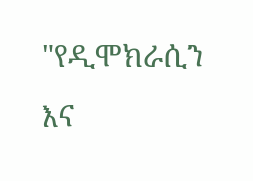"የዲሞክራሲን እና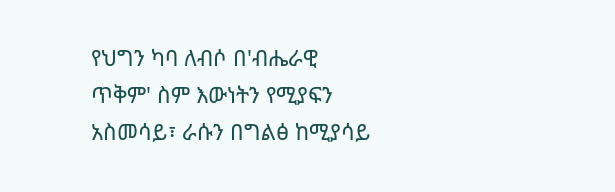የህግን ካባ ለብሶ በ'ብሔራዊ ጥቅም' ስም እውነትን የሚያፍን አስመሳይ፣ ራሱን በግልፅ ከሚያሳይ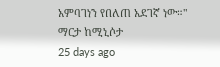አምባገነን የበለጠ አደገኛ ነው።"
ማርታ ከሚኒሶታ
25 days ago